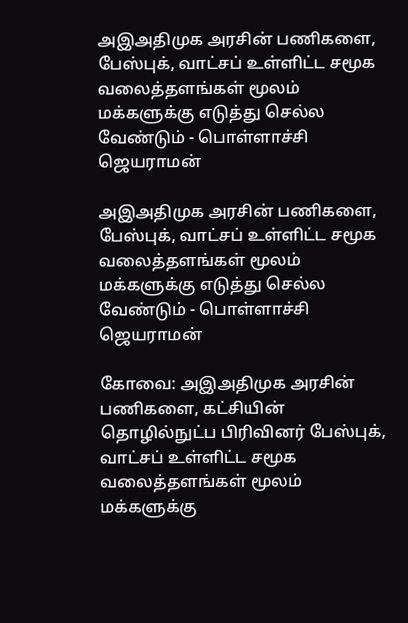அஇஅதிமுக அரசின் பணிகளை, பேஸ்புக், வாட்சப் உள்ளிட்ட சமூக வலைத்தளங்கள் மூலம் மக்களுக்கு எடுத்து செல்ல வேண்டும் - பொள்ளாச்சி ஜெயராமன்

அஇஅதிமுக அரசின் பணிகளை, பேஸ்புக், வாட்சப் உள்ளிட்ட சமூக வலைத்தளங்கள் மூலம் மக்களுக்கு எடுத்து செல்ல வேண்டும் - பொள்ளாச்சி ஜெயராமன்

கோவை: அஇஅதிமுக அரசின் பணிகளை, கட்சியின் தொழில்நுட்ப பிரிவினர் பேஸ்புக், வாட்சப் உள்ளிட்ட சமூக வலைத்தளங்கள் மூலம் மக்களுக்கு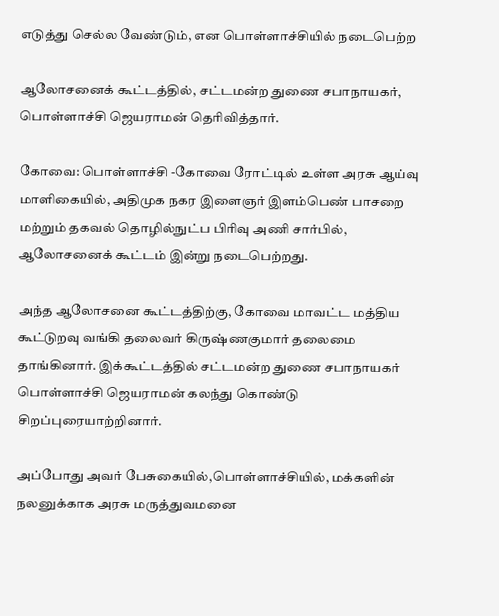எடுத்து செல்ல வேண்டும், என பொள்ளாச்சியில் நடைபெற்ற

ஆலோசனைக் கூட்டத்தில், சட்டமன்ற துணை சபாநாயகர், பொள்ளாச்சி ஜெயராமன் தெரிவித்தார்.

கோவை: பொள்ளாச்சி -கோவை ரோட்டில் உள்ள அரசு ஆய்வு மாளிகையில், அதிமுக நகர இளைஞர் இளம்பெண் பாசறை மற்றும் தகவல் தொழில்நுட்ப பிரிவு அணி சார்பில், ஆலோசனைக் கூட்டம் இன்று நடைபெற்றது.

அந்த ஆலோசனை கூட்டத்திற்கு, கோவை மாவட்ட மத்திய கூட்டுறவு வங்கி தலைவர் கிருஷ்ணகுமார் தலைமை தாங்கினார். இக்கூட்டத்தில் சட்டமன்ற துணை சபாநாயகர் பொள்ளாச்சி ஜெயராமன் கலந்து கொண்டு சிறப்புரையாற்றினார்.

அப்போது அவர் பேசுகையில்,பொள்ளாச்சியில், மக்களின் நலனுக்காக அரசு மருத்துவமனை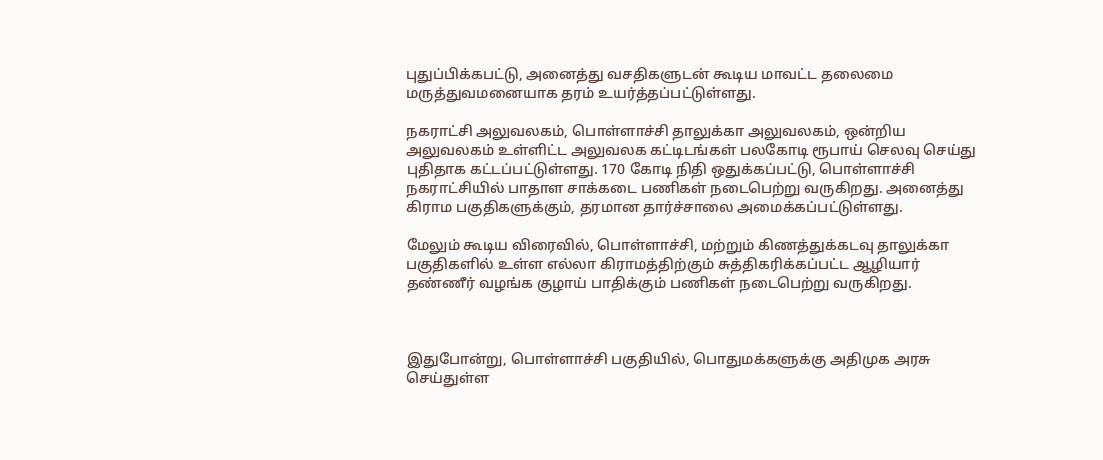புதுப்பிக்கபட்டு, அனைத்து வசதிகளுடன் கூடிய மாவட்ட தலைமை மருத்துவமனையாக தரம் உயர்த்தப்பட்டுள்ளது.

நகராட்சி அலுவலகம், பொள்ளாச்சி தாலுக்கா அலுவலகம், ஒன்றிய அலுவலகம் உள்ளிட்ட அலுவலக கட்டிடங்கள் பலகோடி ரூபாய் செலவு செய்து புதிதாக கட்டப்பட்டுள்ளது. 170 கோடி நிதி ஒதுக்கப்பட்டு, பொள்ளாச்சி நகராட்சியில் பாதாள சாக்கடை பணிகள் நடைபெற்று வருகிறது. அனைத்து கிராம பகுதிகளுக்கும், தரமான தார்ச்சாலை அமைக்கப்பட்டுள்ளது.

மேலும் கூடிய விரைவில், பொள்ளாச்சி, மற்றும் கிணத்துக்கடவு தாலுக்கா பகுதிகளில் உள்ள எல்லா கிராமத்திற்கும் சுத்திகரிக்கப்பட்ட ஆழியார் தண்ணீர் வழங்க குழாய் பாதிக்கும் பணிகள் நடைபெற்று வருகிறது.



இதுபோன்று, பொள்ளாச்சி பகுதியில், பொதுமக்களுக்கு அதிமுக அரசு செய்துள்ள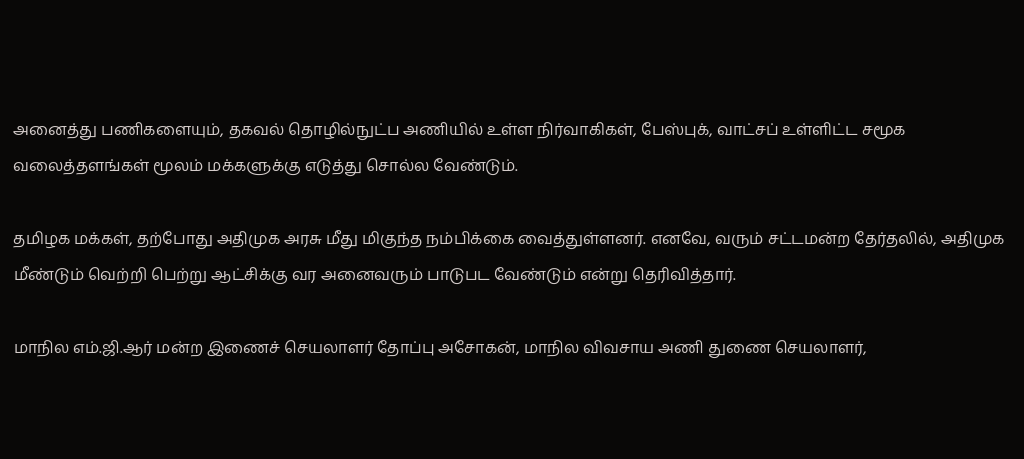அனைத்து பணிகளையும், தகவல் தொழில்நுட்ப அணியில் உள்ள நிர்வாகிகள், பேஸ்புக், வாட்சப் உள்ளிட்ட சமூக வலைத்தளங்கள் மூலம் மக்களுக்கு எடுத்து சொல்ல வேண்டும்.

தமிழக மக்கள், தற்போது அதிமுக அரசு மீது மிகுந்த நம்பிக்கை வைத்துள்ளனர். எனவே, வரும் சட்டமன்ற தேர்தலில், அதிமுக மீண்டும் வெற்றி பெற்று ஆட்சிக்கு வர அனைவரும் பாடுபட வேண்டும் என்று தெரிவித்தார்.

மாநில எம்.ஜி.ஆர் மன்ற இணைச் செயலாளர் தோப்பு அசோகன், மாநில விவசாய அணி துணை செயலாளர்,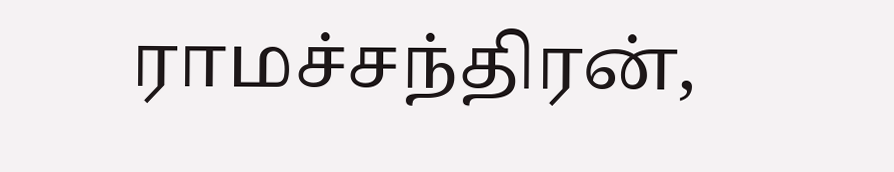ராமச்சந்திரன்,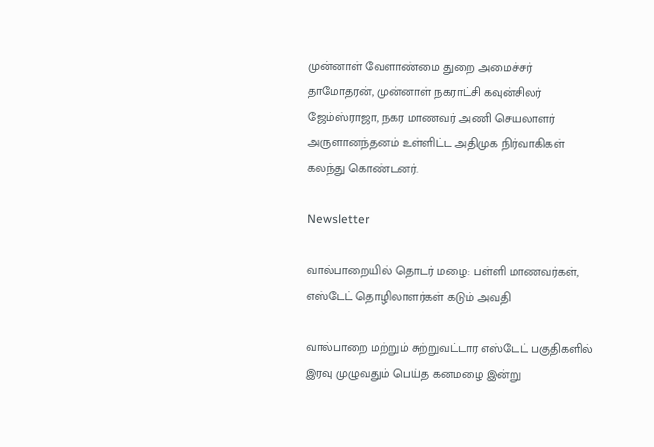முன்னாள் வேளாண்மை துறை அமைச்சர் தாமோதரன், முன்னாள் நகராட்சி கவுன்சிலர் ஜேம்ஸ்ராஜா, நகர மாணவர் அணி செயலாளர் அருளானந்தனம் உள்ளிட்ட அதிமுக நிர்வாகிகள் கலந்து கொண்டனர்.

Newsletter

வால்பாறையில் தொடர் மழை: பள்ளி மாணவர்கள், எஸ்டேட் தொழிலாளர்கள் கடும் அவதி

வால்பாறை மற்றும் சுற்றுவட்டார எஸ்டேட் பகுதிகளில் இரவு முழுவதும் பெய்த கனமழை இன்று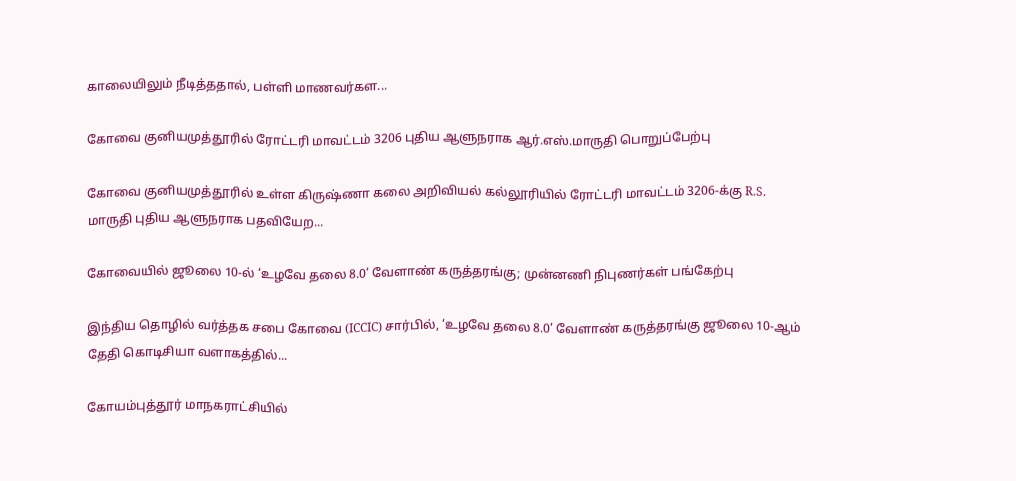காலையிலும் நீடித்ததால், பள்ளி மாணவர்கள...

கோவை குனியமுத்தூரில் ரோட்டரி மாவட்டம் 3206 புதிய ஆளுநராக ஆர்.எஸ்.மாருதி பொறுப்பேற்பு

கோவை குனியமுத்தூரில் உள்ள கிருஷ்ணா கலை அறிவியல் கல்லூரியில் ரோட்டரி மாவட்டம் 3206-க்கு R.S. மாருதி புதிய ஆளுநராக பதவியேற...

கோவையில் ஜூலை 10-ல் ‘உழவே தலை 8.0’ வேளாண் கருத்தரங்கு; முன்னணி நிபுணர்கள் பங்கேற்பு

இந்திய தொழில் வர்த்தக சபை கோவை (ICCIC) சார்பில், ‘உழவே தலை 8.0’ வேளாண் கருத்தரங்கு ஜூலை 10-ஆம் தேதி கொடிசியா வளாகத்தில்...

கோயம்புத்தூர் மாநகராட்சியில்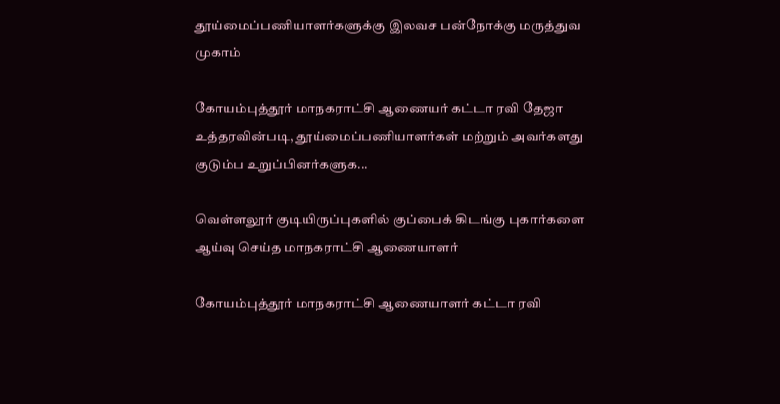தூய்மைப்பணியாளர்களுக்கு இலவச பன்நோக்கு மருத்துவ முகாம்

கோயம்புத்தூர் மாநகராட்சி ஆணையர் கட்டா ரவி தேஜா உத்தரவின்படி, தூய்மைப்பணியாளர்கள் மற்றும் அவர்களது குடும்ப உறுப்பினர்களுக...

வெள்ளலூர் குடியிருப்புகளில் குப்பைக் கிடங்கு புகார்களை ஆய்வு செய்த மாநகராட்சி ஆணையாளர்

கோயம்புத்தூர் மாநகராட்சி ஆணையாளர் கட்டா ரவி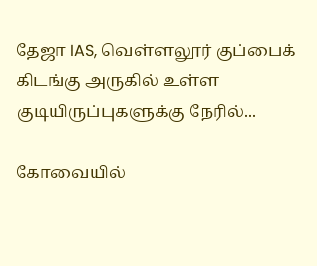தேஜா IAS, வெள்ளலூர் குப்பைக் கிடங்கு அருகில் உள்ள குடியிருப்புகளுக்கு நேரில்...

கோவையில்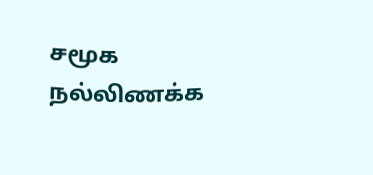சமூக நல்லிணக்க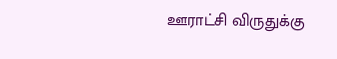ஊராட்சி விருதுக்கு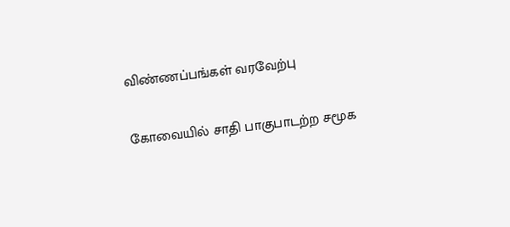விண்ணப்பங்கள் வரவேற்பு

கோவையில் சாதி பாகுபாடற்ற சமூக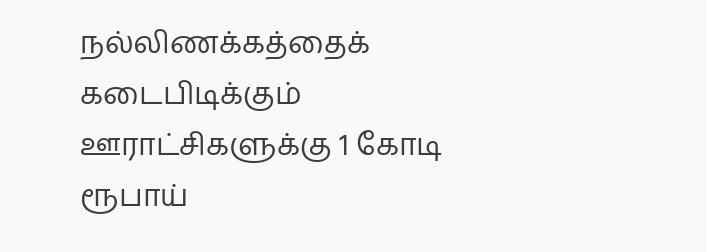நல்லிணக்கத்தைக் கடைபிடிக்கும் ஊராட்சிகளுக்கு 1 கோடி ரூபாய்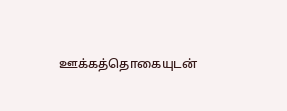ஊக்கத்தொகையுடன்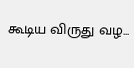கூடிய விருது வழ...